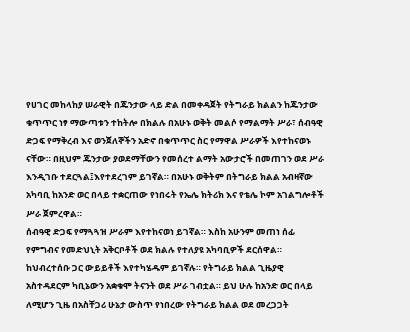የሀገር መከላከያ ሠራዊት በጁንታው ላይ ድል በመቀዳጀት የትግራይ ክልልን ከጁንታው ቁጥጥር ነፃ ማውጣቱን ተከትሎ በክልሉ በአሁኑ ወቅት መልሶ የማልማት ሥራ፣ ሰብዓዊ ድጋፍ የማቅረብ እና ወንጀለኞችን አድኖ በቁጥጥር ስር የማዋል ሥራዎች እየተከናወኑ ናቸው። በዚህም ጁንታው ያወደማቸውን የመሰረተ ልማት አውታሮች በመጠገን ወደ ሥራ እንዲገቡ ተደርጓል፤እየተደረገም ይገኛል። በአሁኑ ወቅትም በትግራይ ክልል አብዛኛው አካባቢ ከአንድ ወር በላይ ተቋርጠው የነበሩት የኤሌ ክትሪክ እና የቴሌ ኮም አገልግሎቶች ሥራ ጀምረዋል።
ሰብዓዊ ድጋፍ የማጓጓዝ ሥራም እየተከናወነ ይገኛል። እስከ አሁንም መጠነ ሰፊ የምግብና የመድህኒት አቅርቦቶች ወደ ክልሉ የተለያዩ አካባቢዎች ደርሰዋል። ከህብረተሰቡ ጋር ውይይቶች እየተካሄዱም ይገኛሉ። የትግራይ ክልል ጊዜያዊ አስተዳደርም ካቢኔውን አቋቁሞ ትናንት ወደ ሥራ ገብቷል። ይህ ሁሉ ከአንድ ወር በላይ ለሚሆን ጊዜ በአስቸጋሪ ሁኔታ ውስጥ የነበረው የትግራይ ክልል ወደ መረጋጋት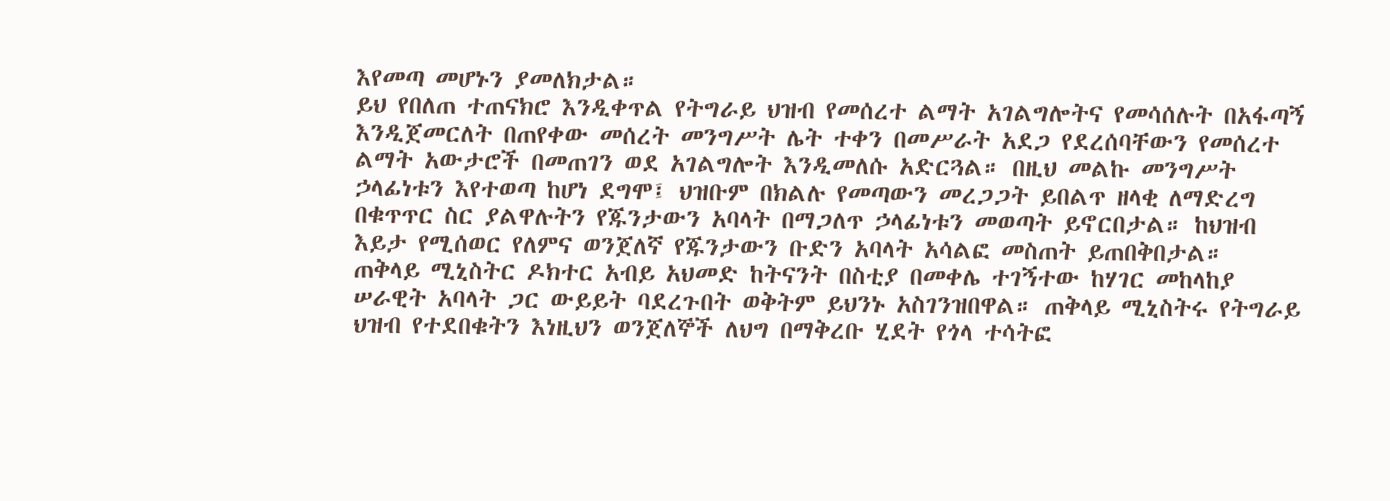እየመጣ መሆኑን ያመለክታል።
ይህ የበለጠ ተጠናክሮ እንዲቀጥል የትግራይ ህዝብ የመሰረተ ልማት አገልግሎትና የመሳሰሉት በአፋጣኝ እንዲጀመርለት በጠየቀው መሰረት መንግሥት ሌት ተቀን በመሥራት አደጋ የደረሰባቸውን የመሰረተ ልማት አውታሮች በመጠገን ወደ አገልግሎት እንዲመለሱ አድርጓል። በዚህ መልኩ መንግሥት ኃላፊነቱን እየተወጣ ከሆነ ደግሞ፤ ህዝቡም በክልሉ የመጣውን መረጋጋት ይበልጥ ዘላቂ ለማድረግ በቁጥጥር ስር ያልዋሉትን የጁንታውን አባላት በማጋለጥ ኃላፊነቱን መወጣት ይኖርበታል። ከህዝብ እይታ የሚሰወር የለምና ወንጀለኛ የጁንታውን ቡድን አባላት አሳልፎ መስጠት ይጠበቅበታል።
ጠቅላይ ሚኒስትር ዶክተር አብይ አህመድ ከትናንት በስቲያ በመቀሌ ተገኝተው ከሃገር መከላከያ ሠራዊት አባላት ጋር ውይይት ባደረጉበት ወቅትም ይህንኑ አስገንዝበዋል። ጠቅላይ ሚኒስትሩ የትግራይ ህዝብ የተደበቁትን እነዚህን ወንጀለኞች ለህግ በማቅረቡ ሂደት የጎላ ተሳትፎ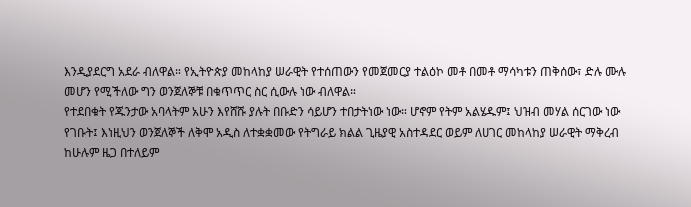እንዲያደርግ አደራ ብለዋል። የኢትዮጵያ መከላከያ ሠራዊት የተሰጠውን የመጀመርያ ተልዕኮ መቶ በመቶ ማሳካቱን ጠቅሰው፣ ድሉ ሙሉ መሆን የሚችለው ግን ወንጀለኞቹ በቁጥጥር ስር ሲውሉ ነው ብለዋል።
የተደበቁት የጁንታው አባላትም አሁን እየሸሹ ያሉት በቡድን ሳይሆን ተበታትነው ነው። ሆኖም የትም አልሄዱም፤ ህዝብ መሃል ሰርገው ነው የገቡት፤ እነዚህን ወንጀለኞች ለቅሞ አዲስ ለተቋቋመው የትግራይ ክልል ጊዜያዊ አስተዳደር ወይም ለሀገር መከላከያ ሠራዊት ማቅረብ ከሁሉም ዜጋ በተለይም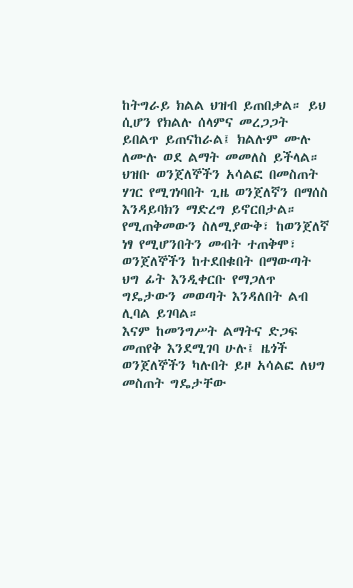ከትግራይ ክልል ህዝብ ይጠበቃል። ይህ ሲሆን የክልሉ ሰላምና መረጋጋት ይበልጥ ይጠናከራል፤ ክልሉም ሙሉ ለሙሉ ወደ ልማት መመለስ ይችላል።
ህዝቡ ወንጀለኞችን አሳልፎ በመስጠት ሃገር የሚገነባበት ጊዜ ወንጀለኛን በማሰስ እንዳይባክን ማድረግ ይኖርበታል። የሚጠቅመውን ስለሚያውቅ፣ ከወንጀለኛ ነፃ የሚሆንበትን መብት ተጠቅሞ፣ ወንጀለኞችን ከተደበቁበት በማውጣት ህግ ፊት እንዲቀርቡ የማጋለጥ ግዴታውን መወጣት እንዳለበት ልብ ሊባል ይገባል።
እናም ከመንግሥት ልማትና ድጋፍ መጠየቅ እንደሚገባ ሁሉ፤ ዜጎች ወንጀለኞችን ካሉበት ይዞ አሳልፎ ለህግ መስጠት ግዴታቸው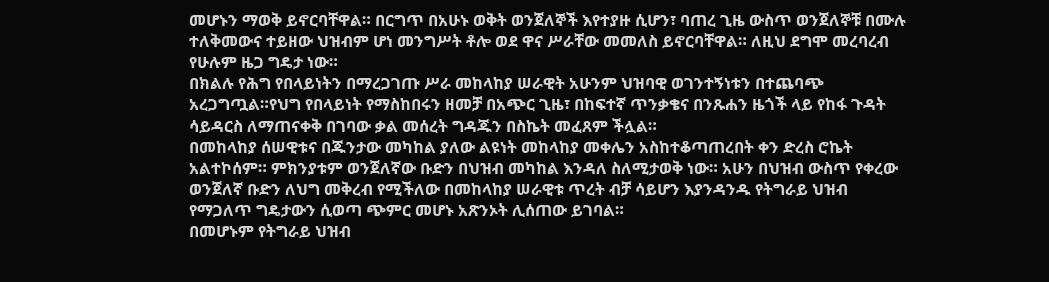መሆኑን ማወቅ ይኖርባቸዋል። በርግጥ በአሁኑ ወቅት ወንጀለኞች እየተያዙ ሲሆን፣ ባጠረ ጊዜ ውስጥ ወንጀለኞቹ በሙሉ ተለቅመውና ተይዘው ህዝብም ሆነ መንግሥት ቶሎ ወደ ዋና ሥራቸው መመለስ ይኖርባቸዋል። ለዚህ ደግሞ መረባረብ የሁሉም ዜጋ ግዴታ ነው።
በክልሉ የሕግ የበላይነትን በማረጋገጡ ሥራ መከላከያ ሠራዊት አሁንም ህዝባዊ ወገንተኝነቱን በተጨባጭ አረጋግጧል።የህግ የበላይነት የማስከበሩን ዘመቻ በአጭር ጊዜ፣ በከፍተኛ ጥንቃቄና በንጹሐን ዜጎች ላይ የከፋ ጉዳት ሳይዳርስ ለማጠናቀቅ በገባው ቃል መሰረት ግዳጁን በስኬት መፈጸም ችሏል።
በመከላከያ ሰሠዊቱና በጁንታው መካከል ያለው ልዩነት መከላከያ መቀሌን አስከተቆጣጠረበት ቀን ድረስ ሮኬት አልተኮሰም። ምክንያቱም ወንጀለኛው ቡድን በህዝብ መካከል እንዳለ ስለሚታወቅ ነው። አሁን በህዝብ ውስጥ የቀረው ወንጀለኛ ቡድን ለህግ መቅረብ የሚችለው በመከላከያ ሠራዊቱ ጥረት ብቻ ሳይሆን እያንዳንዱ የትግራይ ህዝብ የማጋለጥ ግዴታውን ሲወጣ ጭምር መሆኑ አጽንኦት ሊሰጠው ይገባል።
በመሆኑም የትግራይ ህዝብ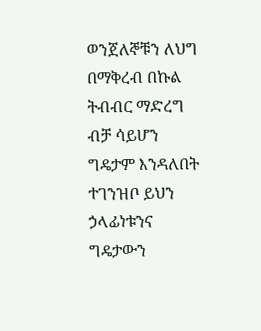ወንጀለኞቹን ለህግ በማቅረብ በኩል ትብብር ማድረግ ብቻ ሳይሆን ግዴታም እንዳለበት ተገንዝቦ ይህን ኃላፊነቱንና ግዴታውን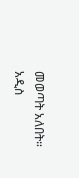መወጣት አለበት።
አዲስ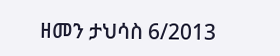ዘመን ታህሳስ 6/2013